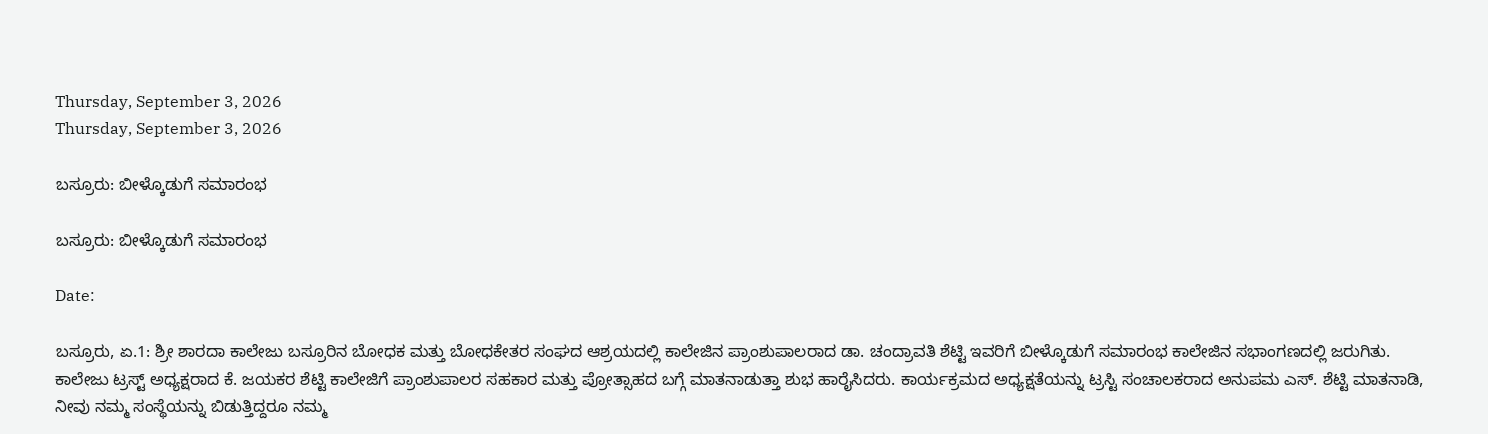Thursday, September 3, 2026
Thursday, September 3, 2026

ಬಸ್ರೂರು: ಬೀಳ್ಕೊಡುಗೆ ಸಮಾರಂಭ

ಬಸ್ರೂರು: ಬೀಳ್ಕೊಡುಗೆ ಸಮಾರಂಭ

Date:

ಬಸ್ರೂರು, ಏ.1: ಶ್ರೀ ಶಾರದಾ ಕಾಲೇಜು ಬಸ್ರೂರಿನ ಬೋಧಕ ಮತ್ತು ಬೋಧಕೇತರ ಸಂಘದ ಆಶ್ರಯದಲ್ಲಿ ಕಾಲೇಜಿನ ಪ್ರಾಂಶುಪಾಲರಾದ ಡಾ. ಚಂದ್ರಾವತಿ ಶೆಟ್ಟಿ ಇವರಿಗೆ ಬೀಳ್ಕೊಡುಗೆ ಸಮಾರಂಭ ಕಾಲೇಜಿನ ಸಭಾಂಗಣದಲ್ಲಿ ಜರುಗಿತು. ಕಾಲೇಜು ಟ್ರಸ್ಟ್ ಅಧ್ಯಕ್ಷರಾದ ಕೆ. ಜಯಕರ ಶೆಟ್ಟಿ ಕಾಲೇಜಿಗೆ ಪ್ರಾಂಶುಪಾಲರ ಸಹಕಾರ ಮತ್ತು ಪ್ರೋತ್ಸಾಹದ ಬಗ್ಗೆ ಮಾತನಾಡುತ್ತಾ ಶುಭ ಹಾರೈಸಿದರು. ಕಾರ್ಯಕ್ರಮದ ಅಧ್ಯಕ್ಷತೆಯನ್ನು ಟ್ರಸ್ಟಿ ಸಂಚಾಲಕರಾದ ಅನುಪಮ ಎಸ್. ಶೆಟ್ಟಿ ಮಾತನಾಡಿ, ನೀವು ನಮ್ಮ ಸಂಸ್ಥೆಯನ್ನು ಬಿಡುತ್ತಿದ್ದರೂ ನಮ್ಮ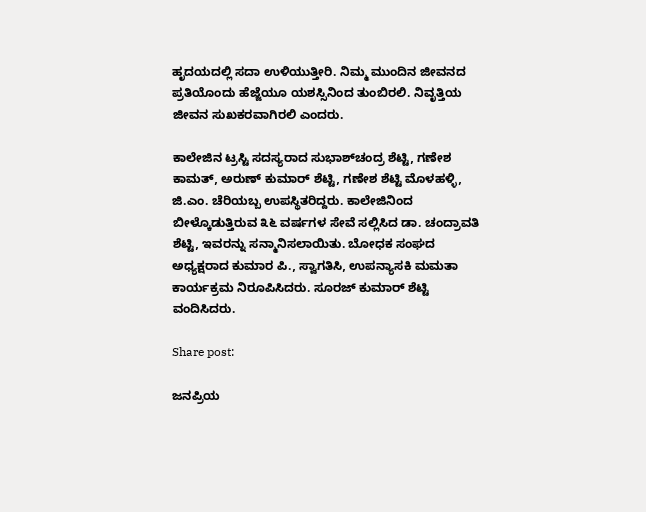ಹೃದಯದಲ್ಲಿ ಸದಾ ಉಳಿಯುತ್ತೀರಿ. ನಿಮ್ಮ ಮುಂದಿನ ಜೀವನದ ಪ್ರತಿಯೊಂದು ಹೆಜ್ಜೆಯೂ ಯಶಸ್ಸಿನಿಂದ ತುಂಬಿರಲಿ. ನಿವೃತ್ತಿಯ ಜೀವನ ಸುಖಕರವಾಗಿರಲಿ ಎಂದರು.

ಕಾಲೇಜಿನ ಟ್ರಸ್ಟಿ ಸದಸ್ಯರಾದ ಸುಭಾಶ್‌ಚಂದ್ರ ಶೆಟ್ಟಿ, ಗಣೇಶ ಕಾಮತ್, ಅರುಣ್ ಕುಮಾರ್ ಶೆಟ್ಟಿ, ಗಣೇಶ ಶೆಟ್ಟಿ ಮೊಳಹಳ್ಳಿ, ಜಿ.ಎಂ. ಚೆರಿಯಬ್ಬ ಉಪಸ್ಥಿತರಿದ್ದರು. ಕಾಲೇಜಿನಿಂದ ಬೀಳ್ಕೊಡುತ್ತಿರುವ ೩೬ ವರ್ಷಗಳ ಸೇವೆ ಸಲ್ಲಿಸಿದ ಡಾ. ಚಂದ್ರಾವತಿ ಶೆಟ್ಟಿ, ಇವರನ್ನು ಸನ್ಮಾನಿಸಲಾಯಿತು. ಬೋಧಕ ಸಂಘದ ಅಧ್ಯಕ್ಷರಾದ ಕುಮಾರ ಪಿ., ಸ್ವಾಗತಿಸಿ, ಉಪನ್ಯಾಸಕಿ ಮಮತಾ ಕಾರ್ಯಕ್ರಮ ನಿರೂಪಿಸಿದರು. ಸೂರಜ್ ಕುಮಾರ್ ಶೆಟ್ಟಿ ವಂದಿಸಿದರು.

Share post:

ಜನಪ್ರಿಯ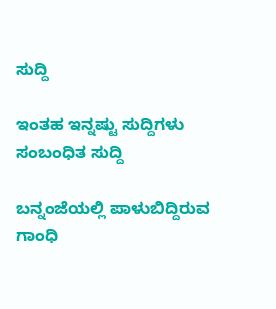ಸುದ್ದಿ

ಇಂತಹ ಇನ್ನಷ್ಟು ಸುದ್ದಿಗಳು
ಸಂಬಂಧಿತ ಸುದ್ದಿ

ಬನ್ನಂಜೆಯಲ್ಲಿ ಪಾಳುಬಿದ್ದಿರುವ ಗಾಂಧಿ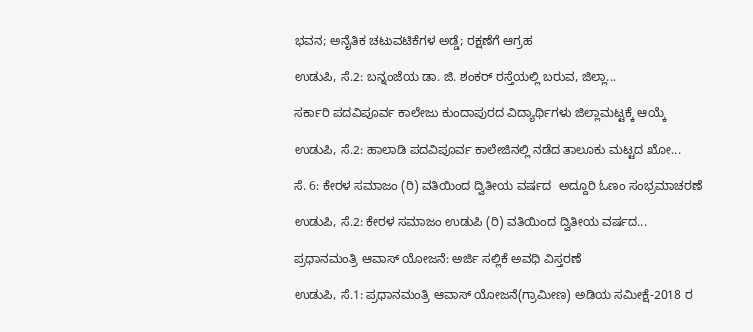ಭವನ; ಅನೈತಿಕ ಚಟುವಟಿಕೆಗಳ ಅಡ್ಡೆ; ರಕ್ಷಣೆಗೆ ಆಗ್ರಹ

ಉಡುಪಿ, ಸೆ.2: ಬನ್ನಂಜೆಯ ಡಾ. ಜಿ. ಶಂಕರ್ ರಸ್ತೆಯಲ್ಲಿ ಬರುವ, ಜಿಲ್ಲಾ...

ಸರ್ಕಾರಿ ಪದವಿಪೂರ್ವ ಕಾಲೇಜು ಕುಂದಾಪುರದ ವಿದ್ಯಾರ್ಥಿಗಳು ಜಿಲ್ಲಾಮಟ್ಟಕ್ಕೆ ಆಯ್ಕೆ

ಉಡುಪಿ, ಸೆ.2: ಹಾಲಾಡಿ ಪದವಿಪೂರ್ವ ಕಾಲೇಜಿನಲ್ಲಿ ನಡೆದ ತಾಲೂಕು ಮಟ್ಟದ ಖೋ...

ಸೆ. 6: ಕೇರಳ ಸಮಾಜಂ (ರಿ) ವತಿಯಿಂದ ದ್ವಿತೀಯ ವರ್ಷದ  ಅದ್ದೂರಿ ಓಣಂ ಸಂಭ್ರಮಾಚರಣೆ

ಉಡುಪಿ, ಸೆ.2: ಕೇರಳ‌ ಸಮಾಜಂ ಉಡುಪಿ (ರಿ) ವತಿಯಿಂದ ದ್ವಿತೀಯ ವರ್ಷದ...

ಪ್ರಧಾನಮಂತ್ರಿ ಆವಾಸ್ ಯೋಜನೆ: ಅರ್ಜಿ ಸಲ್ಲಿಕೆ ಅವಧಿ ವಿಸ್ತರಣೆ

ಉಡುಪಿ, ಸೆ.1: ಪ್ರಧಾನಮಂತ್ರಿ ಆವಾಸ್ ಯೋಜನೆ(ಗ್ರಾಮೀಣ) ಅಡಿಯ ಸಮೀಕ್ಷೆ-2018 ರ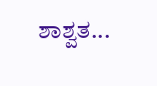ಶಾಶ್ವತ...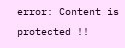error: Content is protected !!